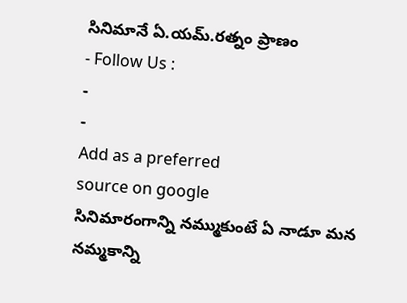సినిమానే ఏ.యమ్.రత్నం ప్రాణం
- Follow Us :
-
-
Add as a preferred
source on google
సినిమారంగాన్ని నమ్ముకుంటే ఏ నాడూ మన నమ్మకాన్ని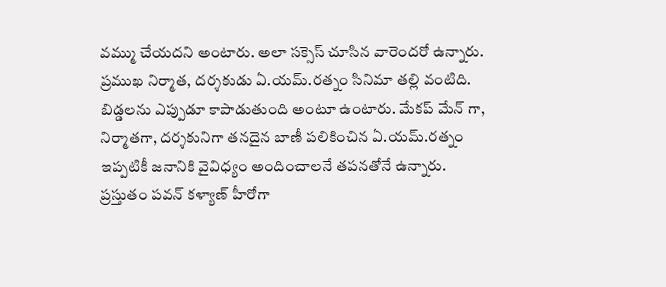వమ్ము చేయదని అంటారు. అలా సక్సెస్ చూసిన వారెందరో ఉన్నారు. ప్రముఖ నిర్మాత, దర్శకుడు ఏ.యమ్.రత్నం సినిమా తల్లి వంటిది. బిడ్డలను ఎప్పుడూ కాపాడుతుంది అంటూ ఉంటారు. మేకప్ మేన్ గా, నిర్మాతగా, దర్శకునిగా తనదైన బాణీ పలికించిన ఏ.యమ్.రత్నం ఇప్పటికీ జనానికి వైవిధ్యం అందించాలనే తపనతోనే ఉన్నారు. ప్రస్తుతం పవన్ కళ్యాణ్ హీరోగా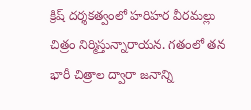క్రిష్ దర్శకత్వంలో హరిహర వీరమల్లు చిత్రం నిర్మిస్తున్నారాయన. గతంలో తన భారీ చిత్రాల ద్వారా జనాన్ని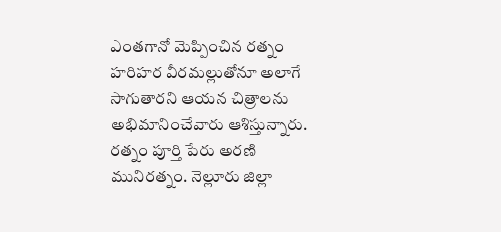ఎంతగానో మెప్పించిన రత్నం హరిహర వీరమల్లుతోనూ అలాగే సాగుతారని ఆయన చిత్రాలను అభిమానించేవారు ఆశిస్తున్నారు.
రత్నం పూర్తి పేరు అరణి మునిరత్నం. నెల్లూరు జిల్లా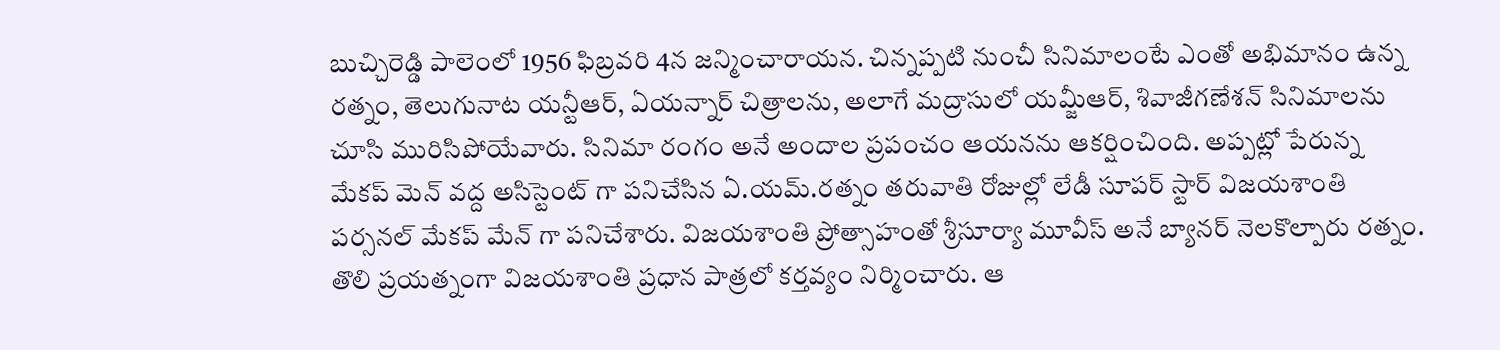బుచ్చిరెడ్డి పాలెంలో 1956 ఫిబ్రవరి 4న జన్మించారాయన. చిన్నప్పటి నుంచీ సినిమాలంటే ఎంతో అభిమానం ఉన్న రత్నం, తెలుగునాట యన్టీఆర్, ఏయన్నార్ చిత్రాలను, అలాగే మద్రాసులో యమ్జీఆర్, శివాజీగణేశన్ సినిమాలను చూసి మురిసిపోయేవారు. సినిమా రంగం అనే అందాల ప్రపంచం ఆయనను ఆకర్షించింది. అప్పట్లో పేరున్న మేకప్ మెన్ వద్ద అసిస్టెంట్ గా పనిచేసిన ఏ.యమ్.రత్నం తరువాతి రోజుల్లో లేడీ సూపర్ స్టార్ విజయశాంతి పర్సనల్ మేకప్ మేన్ గా పనిచేశారు. విజయశాంతి ప్రోత్సాహంతో శ్రీసూర్యా మూవీస్ అనే బ్యానర్ నెలకొల్పారు రత్నం. తొలి ప్రయత్నంగా విజయశాంతి ప్రధాన పాత్రలో కర్తవ్యం నిర్మించారు. ఆ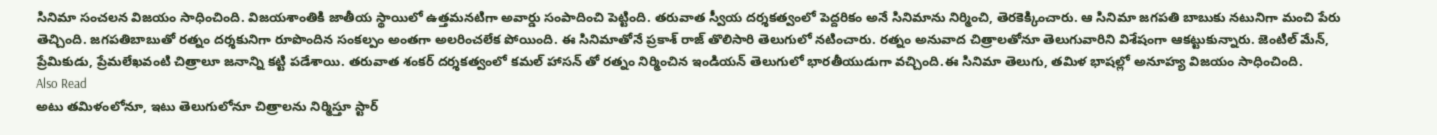సినిమా సంచలన విజయం సాధించింది. విజయశాంతికి జాతీయ స్థాయిలో ఉత్తమనటిగా అవార్డు సంపాదించి పెట్టింది. తరువాత స్వీయ దర్శకత్వంలో పెద్దరికం అనే సినిమాను నిర్మించి, తెరకెక్కించారు. ఆ సినిమా జగపతి బాబుకు నటునిగా మంచి పేరు తెచ్చింది. జగపతిబాబుతో రత్నం దర్శకునిగా రూపొందిన సంకల్పం అంతగా అలరించలేక పోయింది. ఈ సినిమాతోనే ప్రకాశ్ రాజ్ తొలిసారి తెలుగులో నటించారు. రత్నం అనువాద చిత్రాలతోనూ తెలుగువారిని విశేషంగా ఆకట్టుకున్నారు. జెంటిల్ మేన్, ప్రేమికుడు, ప్రేమలేఖవంటి చిత్రాలూ జనాన్ని కట్టి పడేశాయి. తరువాత శంకర్ దర్శకత్వంలో కమల్ హాసన్ తో రత్నం నిర్మించిన ఇండియన్ తెలుగులో భారతీయుడుగా వచ్చింది.ఈ సినిమా తెలుగు, తమిళ భాషల్లో అనూహ్య విజయం సాధించింది.
Also Read
అటు తమిళంలోనూ, ఇటు తెలుగులోనూ చిత్రాలను నిర్మిస్తూ స్టార్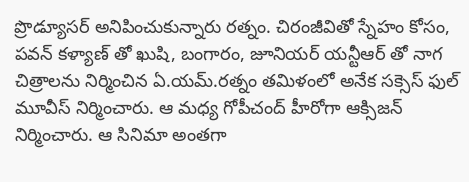ప్రొడ్యూసర్ అనిపించుకున్నారు రత్నం. చిరంజీవితో స్నేహం కోసం, పవన్ కళ్యాణ్ తో ఖుషి, బంగారం, జూనియర్ యన్టీఆర్ తో నాగ చిత్రాలను నిర్మించిన ఏ.యమ్.రత్నం తమిళంలో అనేక సక్సెస్ ఫుల్ మూవీస్ నిర్మించారు. ఆ మధ్య గోపీచంద్ హీరోగా ఆక్సిజన్ నిర్మించారు. ఆ సినిమా అంతగా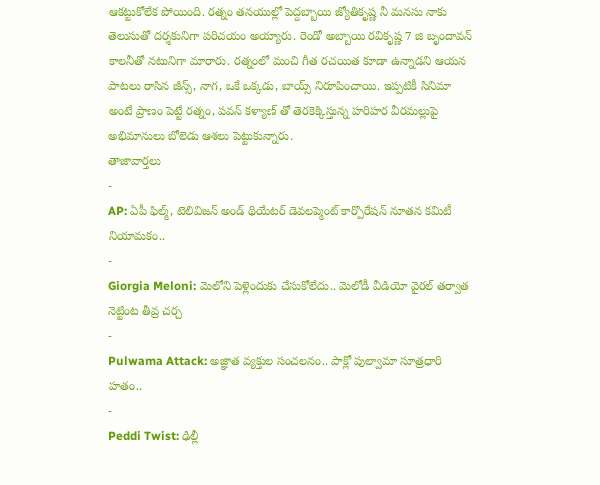ఆకట్టుకోలేక పోయింది. రత్నం తనయుల్లో పెద్దబ్బాయి జ్యోతికృష్ణ నీ మనసు నాకు తెలుసుతో దర్శకునిగా పరిచయం అయ్యారు. రెండో అబ్బాయి రవికృష్ణ 7 జి బృందావన్ కాలనీతో నటునిగా మారారు. రత్నంలో మంచి గీత రచయిత కూడా ఉన్నాడని ఆయన పాటలు రాసిన జీన్స్, నాగ, ఒకే ఒక్కడు, బాయ్స్ నిరూపించాయి. ఇప్పటికీ సినిమా అంటే ప్రాణం పెట్టే రత్నం, పవన్ కళ్యాణ్ తో తెరకెక్కిస్తున్న హరిహర వీరమల్లుపై అభిమానులు బోలెడు ఆశలు పెట్టుకున్నారు.
తాజావార్తలు
-
AP: ఏపీ ఫిల్మ్, టెలివిజన్ అండ్ థియేటర్ డెవలప్మెంట్ కార్పొరేషన్ నూతన కమిటీ నియామకం..
-
Giorgia Meloni: మెలోని పెళ్లెందుకు చేసుకోలేదు.. మెలోడీ వీడియో వైరల్ తర్వాత నెట్టింట తీవ్ర చర్చ
-
Pulwama Attack: అజ్ఞాత వ్యక్తుల సంచలనం.. పాక్లో పుల్వామా సూత్రధారి హతం..
-
Peddi Twist: ఢిల్లీ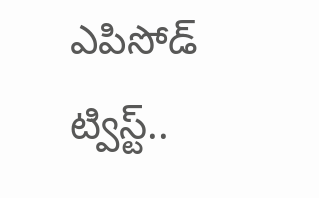ఎపిసోడ్ ట్విస్ట్..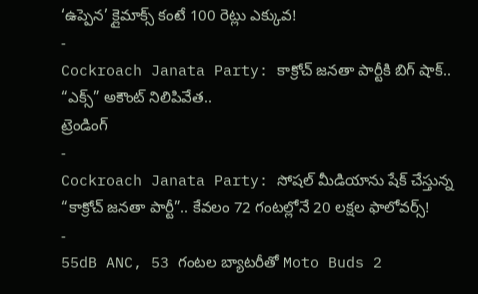‘ఉప్పెన’ క్లైమాక్స్ కంటే 100 రెట్లు ఎక్కువ!
-
Cockroach Janata Party: కాక్రోచ్ జనతా పార్టీకి బిగ్ షాక్.. “ఎక్స్” అకౌంట్ నిలిపివేత..
ట్రెండింగ్
-
Cockroach Janata Party: సోషల్ మీడియాను షేక్ చేస్తున్న “కాక్రోచ్ జనతా పార్టీ”.. కేవలం 72 గంటల్లోనే 20 లక్షల ఫాలోవర్స్!
-
55dB ANC, 53 గంటల బ్యాటరీతో Moto Buds 2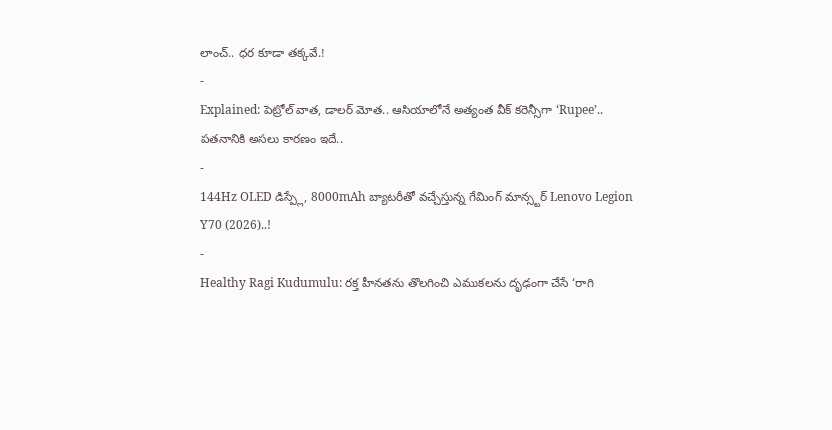లాంచ్.. ధర కూడా తక్కవే.!
-
Explained: పెట్రోల్ వాత, డాలర్ మోత.. ఆసియాలోనే అత్యంత వీక్ కరెన్సీగా ‘Rupee’.. పతనానికి అసలు కారణం ఇదే..
-
144Hz OLED డిస్ప్లే, 8000mAh బ్యాటరీతో వచ్చేస్తున్న గేమింగ్ మాన్స్టర్ Lenovo Legion Y70 (2026)..!
-
Healthy Ragi Kudumulu: రక్త హీనతను తొలగించి ఎముకలను దృఢంగా చేసే ‘రాగి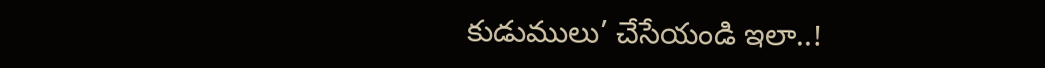కుడుములు’ చేసేయండి ఇలా..!